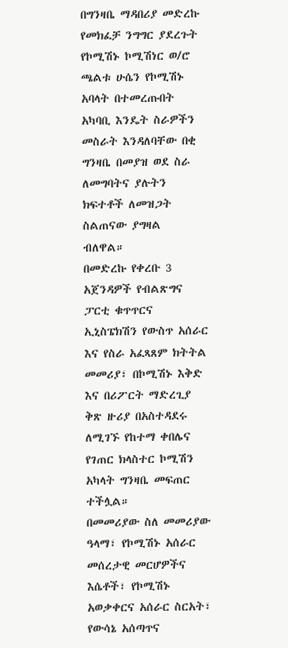በግንዛቤ ማዳበሪያ መድረኩ የመክፈቻ ንግግር ያደረጉት የኮሚሽኑ ኮሚሽነር ወ/ሮ ጫልቱ ሁሴን የኮሚሽኑ አባላት በተመረጡበት አካባቢ እንዴት ስራዎችን መስራት እንዳለባቸው በቂ ግንዛቤ በመያዝ ወደ ስራ ለመግባትና ያሉትን ክፍተቶች ለመዝጋት ስልጠናው ያግዛል ብለዋል።
በመድረኩ የቀረቡ 3 አጀንዳዎች የብልጽግና ፓርቲ ቁጥጥርና ኢኒስፔክሽን የውስጥ አሰራር እና የስራ አፈጻጸም ክትትል መመሪያ፣ በኮሚሽኑ እቅድ እና በሪፖርት ማድረጊያ ቅጽ ዙሪያ በአስተዳደሩ ለሚገኙ የከተማ ቀበሌና የገጠር ክላስተር ኮሚሽን አካላት ግንዛቤ መፍጠር ተችሏል።
በመመሪያው ስለ መመሪያው ዓላማ፣ የኮሚሽኑ አሰራር መሰረታዊ መርሆዎችና እሴቶች፣ የኮሚሽኑ አወቃቀርና አሰራር ስርአት፣ የውሳኔ አሰጣጥና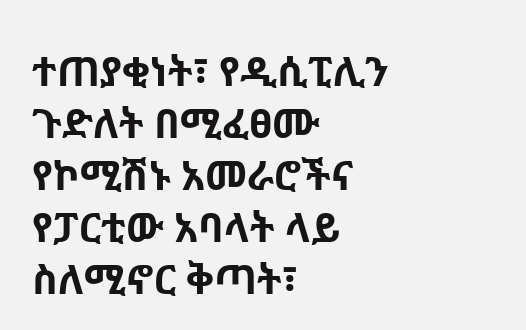ተጠያቂነት፣ የዲሲፒሊን ጉድለት በሚፈፀሙ የኮሚሽኑ አመራሮችና የፓርቲው አባላት ላይ ስለሚኖር ቅጣት፣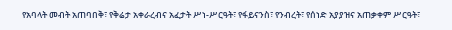የአባላት መብት አጠባበቅ፣ የቅሬታ አቀራረብና አፈታት ሥነ-ሥርዓት፣ የፋይናንስ፣ የንብረት፣ የሰነድ አያያዝና አጠቃቀም ሥርዓት፣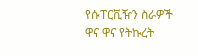የሱፐርቪዥን ስራዎች ዋና ዋና የትኩረት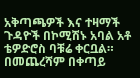አቅጣጫዎች እና ተዛማች ጉዳዮች በኮሚሽኑ አባል አቶ ቴዎድሮስ ባቹሬ ቀርቧል።
በመጨረሻም በቀጣይ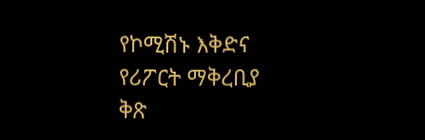የኮሚሽኑ እቅድና የሪፖርት ማቅረቢያ ቅጽ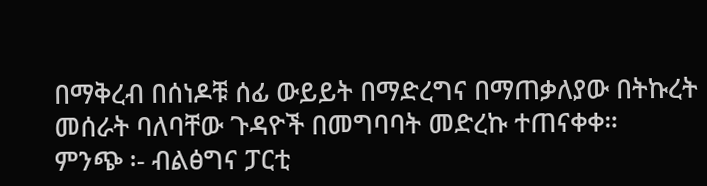በማቅረብ በሰነዶቹ ሰፊ ውይይት በማድረግና በማጠቃለያው በትኩረት መሰራት ባለባቸው ጉዳዮች በመግባባት መድረኩ ተጠናቀቀ።
ምንጭ ፡- ብልፅግና ፓርቲ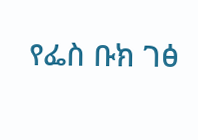የፌስ ቡክ ገፅ